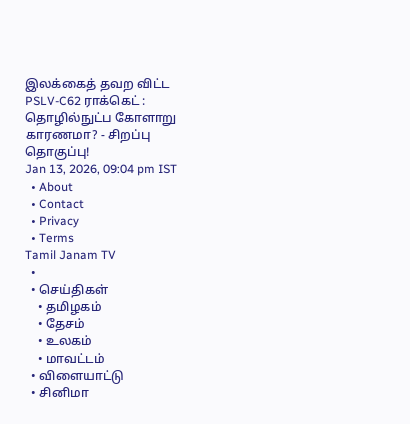இலக்கைத் தவற விட்ட PSLV-C62 ராக்கெட் : தொழில்நுட்ப கோளாறு காரணமா? - சிறப்பு தொகுப்பு!
Jan 13, 2026, 09:04 pm IST
  • About
  • Contact
  • Privacy
  • Terms
Tamil Janam TV
  •
  • செய்திகள்
    • தமிழகம்
    • தேசம்
    • உலகம்
    • மாவட்டம்
  • விளையாட்டு
  • சினிமா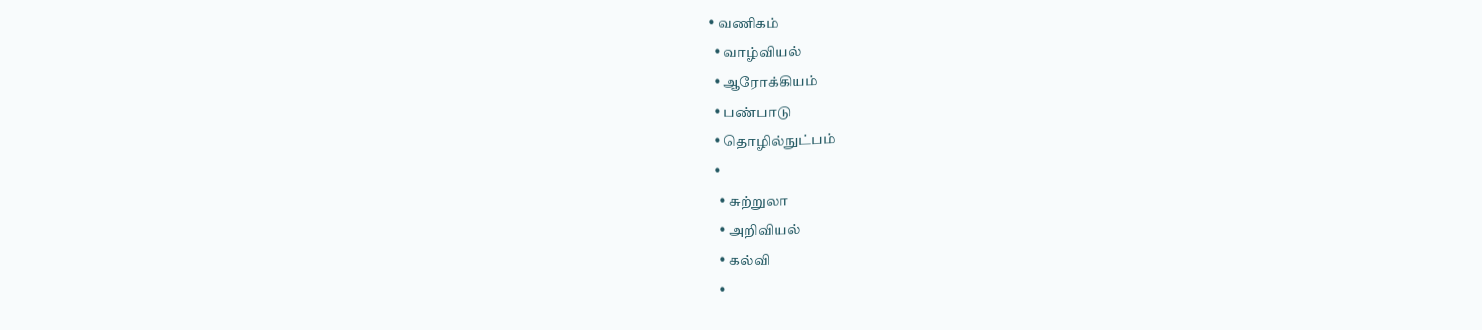• வணிகம்
  • வாழ்வியல்
  • ஆரோக்கியம்
  • பண்பாடு
  • தொழில்நுட்பம்
  •
    • சுற்றுலா
    • அறிவியல்
    • கல்வி
    •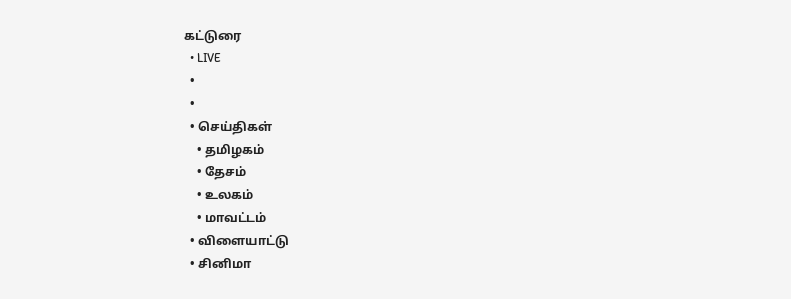கட்டுரை
  • LIVE
  •
  •
  • செய்திகள்
    • தமிழகம்
    • தேசம்
    • உலகம்
    • மாவட்டம்
  • விளையாட்டு
  • சினிமா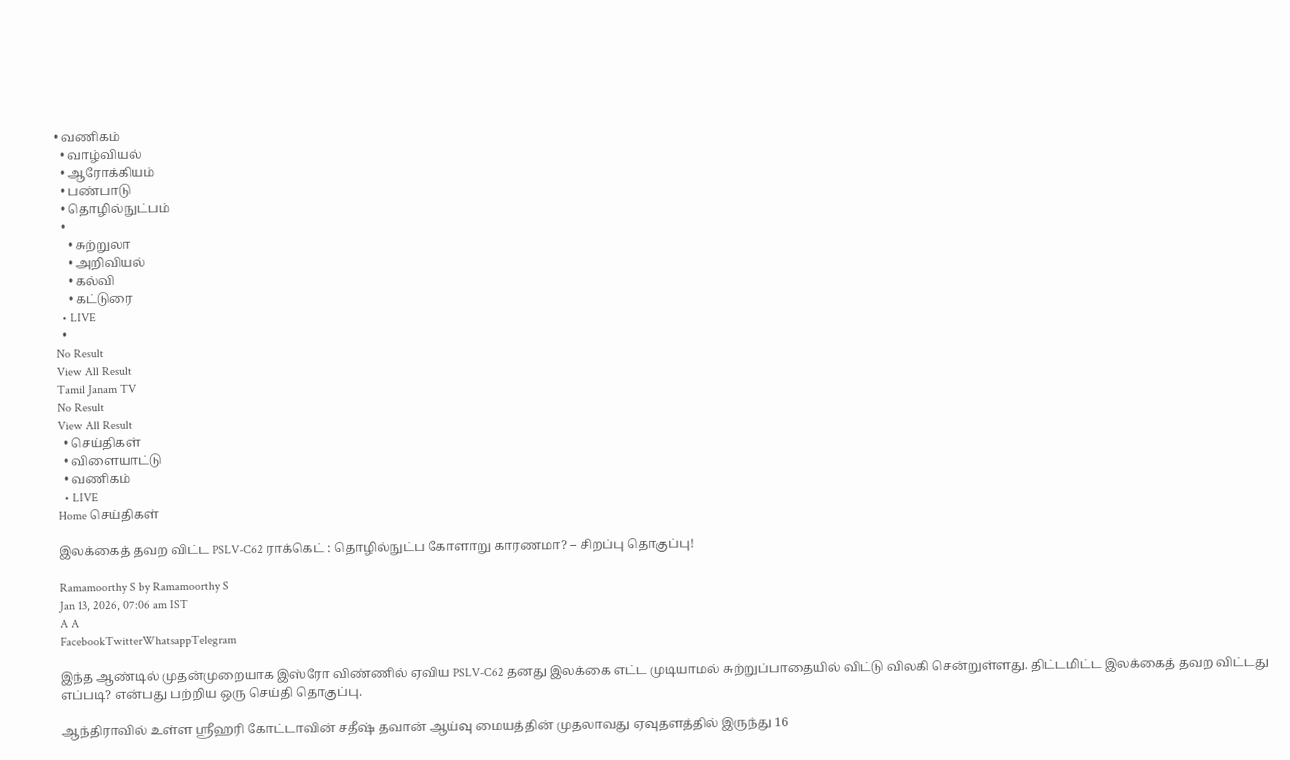• வணிகம்
  • வாழ்வியல்
  • ஆரோக்கியம்
  • பண்பாடு
  • தொழில்நுட்பம்
  •
    • சுற்றுலா
    • அறிவியல்
    • கல்வி
    • கட்டுரை
  • LIVE
  •
No Result
View All Result
Tamil Janam TV
No Result
View All Result
  • செய்திகள்
  • விளையாட்டு
  • வணிகம்
  • LIVE
Home செய்திகள்

இலக்கைத் தவற விட்ட PSLV-C62 ராக்கெட் : தொழில்நுட்ப கோளாறு காரணமா? – சிறப்பு தொகுப்பு!

Ramamoorthy S by Ramamoorthy S
Jan 13, 2026, 07:06 am IST
A A
FacebookTwitterWhatsappTelegram

இந்த ஆண்டில் முதன்முறையாக இஸ்ரோ விண்ணில் ஏவிய PSLV-C62 தனது இலக்கை எட்ட முடியாமல் சுற்றுப்பாதையில் விட்டு விலகி சென்றுள்ளது. திட்டமிட்ட இலக்கைத் தவற விட்டது எப்படி? என்பது பற்றிய ஒரு செய்தி தொகுப்பு.

ஆந்திராவில் உள்ள ஸ்ரீஹரி கோட்டாவின் சதீஷ் தவான் ஆய்வு மையத்தின் முதலாவது ஏவுதளத்தில் இருந்து 16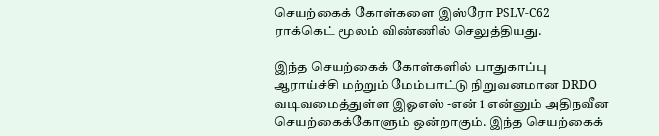செயற்கைக் கோள்களை இஸ்ரோ PSLV-C62 ராக்கெட் மூலம் விண்ணில் செலுத்தியது.

இந்த செயற்கைக் கோள்களில் பாதுகாப்பு ஆராய்ச்சி மற்றும் மேம்பாட்டு நிறுவனமான DRDO வடிவமைத்துள்ள இஓஎஸ் -என் 1 என்னும் அதிநவீன செயற்கைக்கோளும் ஒன்றாகும். இந்த செயற்கைக்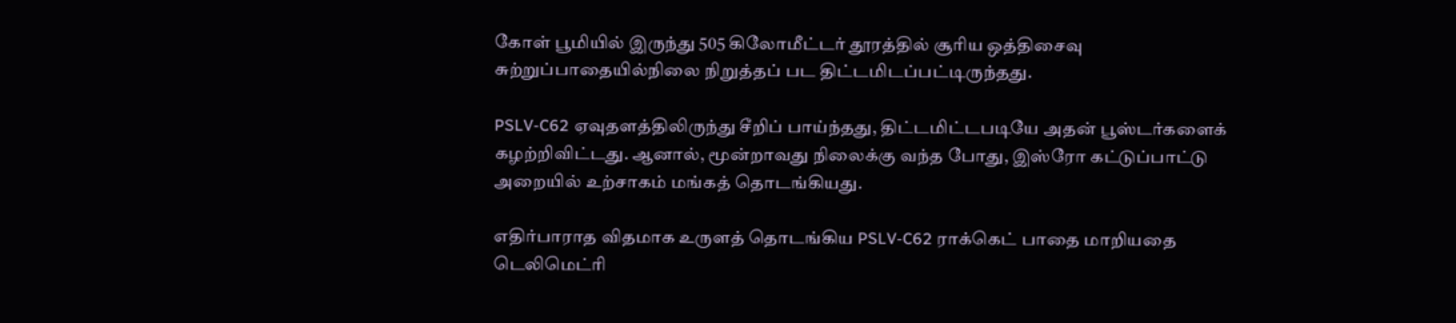கோள் பூமியில் இருந்து 505 கிலோமீட்டர் தூரத்தில் சூரிய ஒத்திசைவு சுற்றுப்பாதையில்நிலை நிறுத்தப் பட திட்டமிடப்பட்டிருந்தது.

PSLV-C62 ஏவுதளத்திலிருந்து சீறிப் பாய்ந்தது, திட்டமிட்டபடியே அதன் பூஸ்டர்களைக் கழற்றிவிட்டது. ஆனால், மூன்றாவது நிலைக்கு வந்த போது, இஸ்ரோ கட்டுப்பாட்டு அறையில் உற்சாகம் மங்கத் தொடங்கியது.

எதிர்பாராத விதமாக உருளத் தொடங்கிய PSLV-C62 ராக்கெட் பாதை மாறியதை டெலிமெட்ரி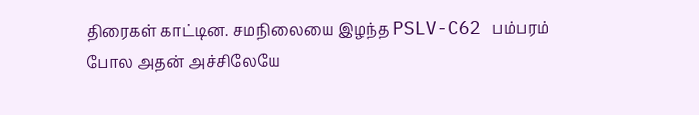திரைகள் காட்டின. சமநிலையை இழந்த PSLV-C62 பம்பரம் போல அதன் அச்சிலேயே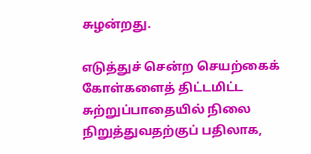சுழன்றது.

எடுத்துச் சென்ற செயற்கைக் கோள்களைத் திட்டமிட்ட சுற்றுப்பாதையில் நிலை நிறுத்துவதற்குப் பதிலாக,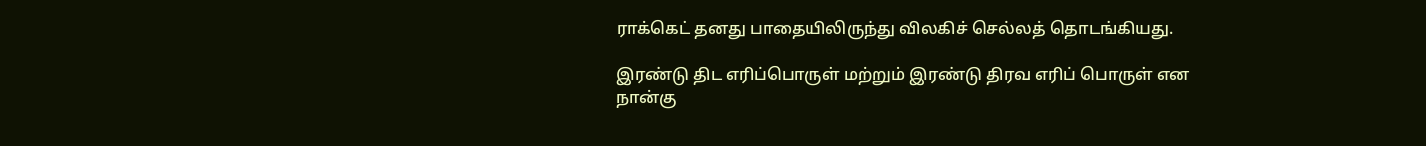ராக்கெட் தனது பாதையிலிருந்து விலகிச் செல்லத் தொடங்கியது.

இரண்டு திட எரிப்பொருள் மற்றும் இரண்டு திரவ எரிப் பொருள் என நான்கு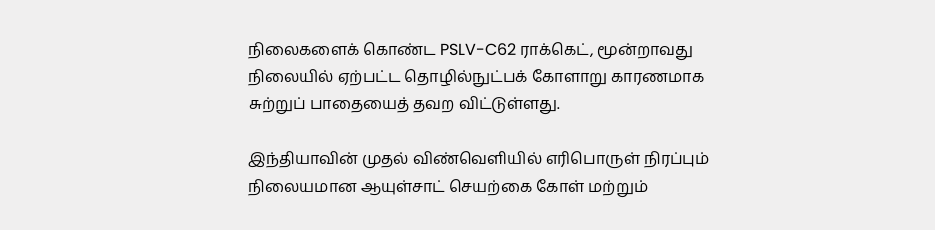நிலைகளைக் கொண்ட PSLV-C62 ராக்கெட், மூன்றாவது நிலையில் ஏற்பட்ட தொழில்நுட்பக் கோளாறு காரணமாக சுற்றுப் பாதையைத் தவற விட்டுள்ளது.

இந்தியாவின் முதல் விண்வெளியில் எரிபொருள் நிரப்பும் நிலையமான ஆயுள்சாட் செயற்கை கோள் மற்றும்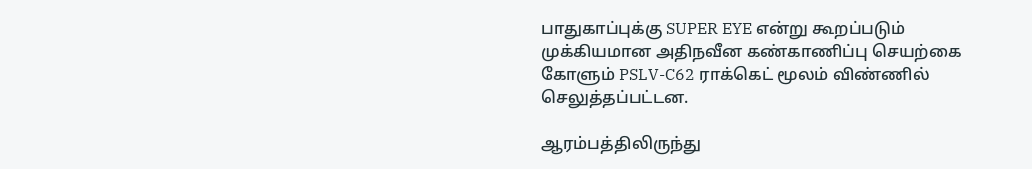பாதுகாப்புக்கு SUPER EYE என்று கூறப்படும் முக்கியமான அதிநவீன கண்காணிப்பு செயற்கை கோளும் PSLV-C62 ராக்கெட் மூலம் விண்ணில் செலுத்தப்பட்டன.

ஆரம்பத்திலிருந்து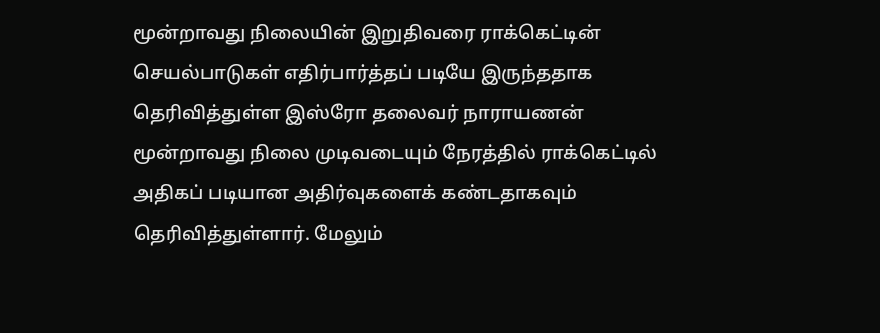மூன்றாவது நிலையின் இறுதிவரை ராக்கெட்டின் செயல்பாடுகள் எதிர்பார்த்தப் படியே இருந்ததாக தெரிவித்துள்ள இஸ்ரோ தலைவர் நாராயணன் மூன்றாவது நிலை முடிவடையும் நேரத்தில் ராக்கெட்டில் அதிகப் படியான அதிர்வுகளைக் கண்டதாகவும் தெரிவித்துள்ளார். மேலும்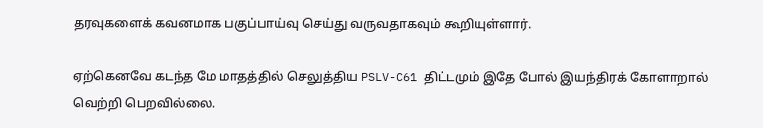தரவுகளைக் கவனமாக பகுப்பாய்வு செய்து வருவதாகவும் கூறியுள்ளார்.

ஏற்கெனவே கடந்த மே மாதத்தில் செலுத்திய PSLV-C61 திட்டமும் இதே போல் இயந்திரக் கோளாறால் வெற்றி பெறவில்லை.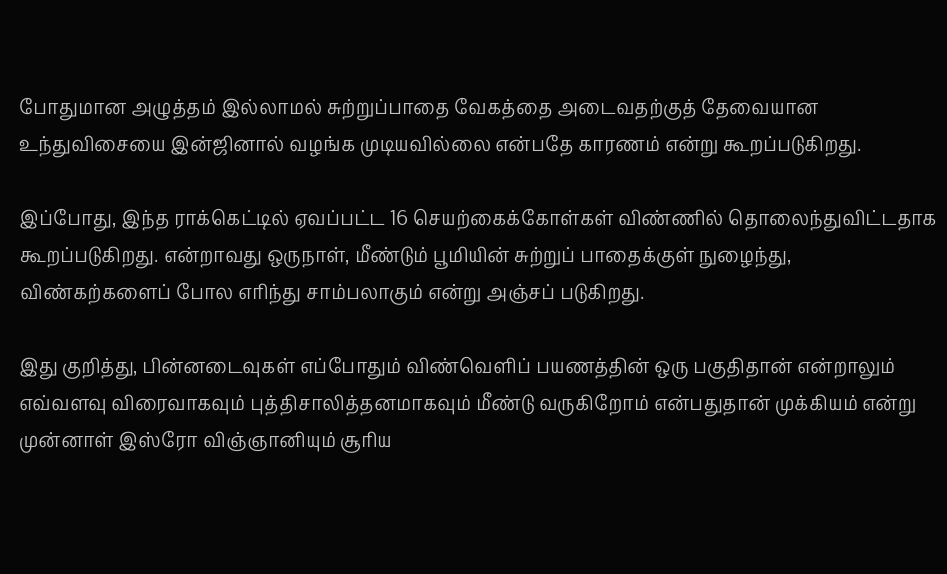போதுமான அழுத்தம் இல்லாமல் சுற்றுப்பாதை வேகத்தை அடைவதற்குத் தேவையான உந்துவிசையை இன்ஜினால் வழங்க முடியவில்லை என்பதே காரணம் என்று கூறப்படுகிறது.

இப்போது, இந்த ராக்கெட்டில் ஏவப்பட்ட 16 செயற்கைக்கோள்கள் விண்ணில் தொலைந்துவிட்டதாக கூறப்படுகிறது. என்றாவது ஒருநாள், மீண்டும் பூமியின் சுற்றுப் பாதைக்குள் நுழைந்து, விண்கற்களைப் போல எரிந்து சாம்பலாகும் என்று அஞ்சப் படுகிறது.

இது குறித்து, பின்னடைவுகள் எப்போதும் விண்வெளிப் பயணத்தின் ஒரு பகுதிதான் என்றாலும் எவ்வளவு விரைவாகவும் புத்திசாலித்தனமாகவும் மீண்டு வருகிறோம் என்பதுதான் முக்கியம் என்று முன்னாள் இஸ்ரோ விஞ்ஞானியும் சூரிய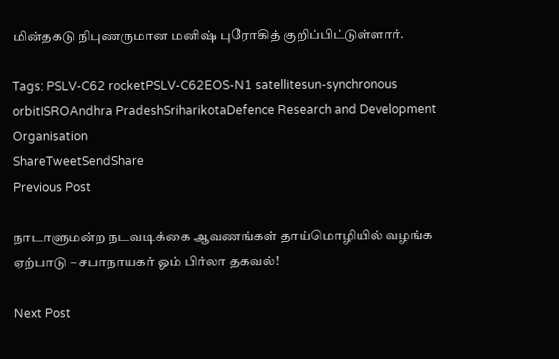மின்தகடு நிபுணருமான மனிஷ் புரோகித் குறிப்பிட்டுள்ளார்.

Tags: PSLV-C62 rocketPSLV-C62EOS-N1 satellitesun-synchronous orbitISROAndhra PradeshSriharikotaDefence Research and Development Organisation
ShareTweetSendShare
Previous Post

நாடாளுமன்ற நடவடிக்கை ஆவணங்கள் தாய்மொழியில் வழங்க ஏற்பாடு – சபாநாயகர் ஓம் பிர்லா தகவல்!

Next Post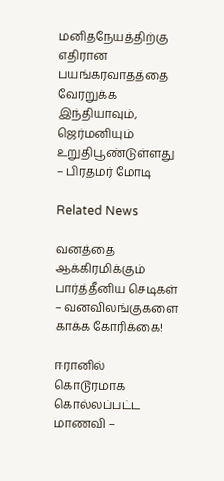மனிதநேயத்திற்கு எதிரான பயங்கரவாதத்தை வேரறுக்க இந்தியாவும், ஜெர்மனியும் உறுதிபூண்டுள்ளது – பிரதமர் மோடி

Related News

வனத்தை ஆக்கிரமிக்கும் பார்த்தீனிய செடிகள் – வனவிலங்குகளை காக்க கோரிக்கை!

ஈரானில் கொடூரமாக கொல்லப்பட்ட மாணவி –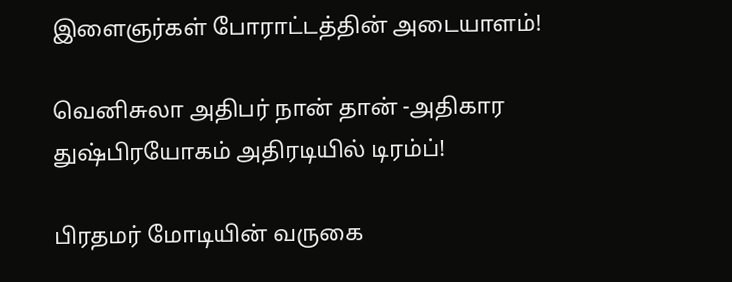இளைஞர்கள் போராட்டத்தின் அடையாளம்!

வெனிசுலா அதிபர் நான் தான் -அதிகார துஷ்பிரயோகம் அதிரடியில் டிரம்ப்!

பிரதமர் மோடியின் வருகை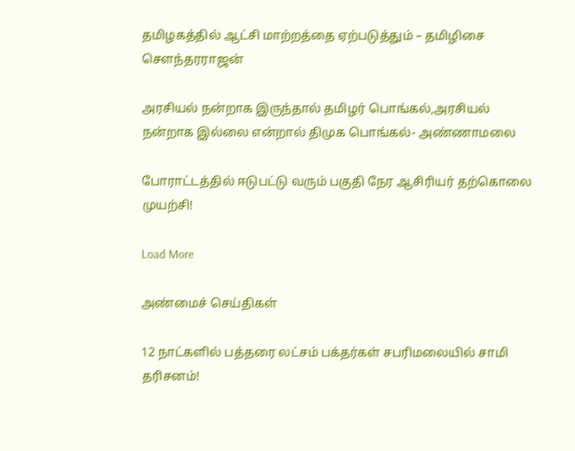தமிழகத்தில் ஆட்சி மாற்றத்தை ஏற்படுத்தும் – தமிழிசை சௌந்தரராஜன்

அரசியல் நன்றாக இருந்தால் தமிழர் பொங்கல்,அரசியல் நன்றாக இல்லை என்றால் திமுக பொங்கல்- அண்ணாமலை

போராட்டத்தில் ஈடுபட்டு வரும் பகுதி நேர ஆசிரியர் தற்கொலை முயற்சி!

Load More

அண்மைச் செய்திகள்

12 நாட்களில் பத்தரை லட்சம் பக்தர்கள் சபரிமலையில் சாமி தரிசனம்!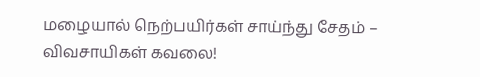மழையால் நெற்பயிர்கள் சாய்ந்து சேதம் – விவசாயிகள் கவலை!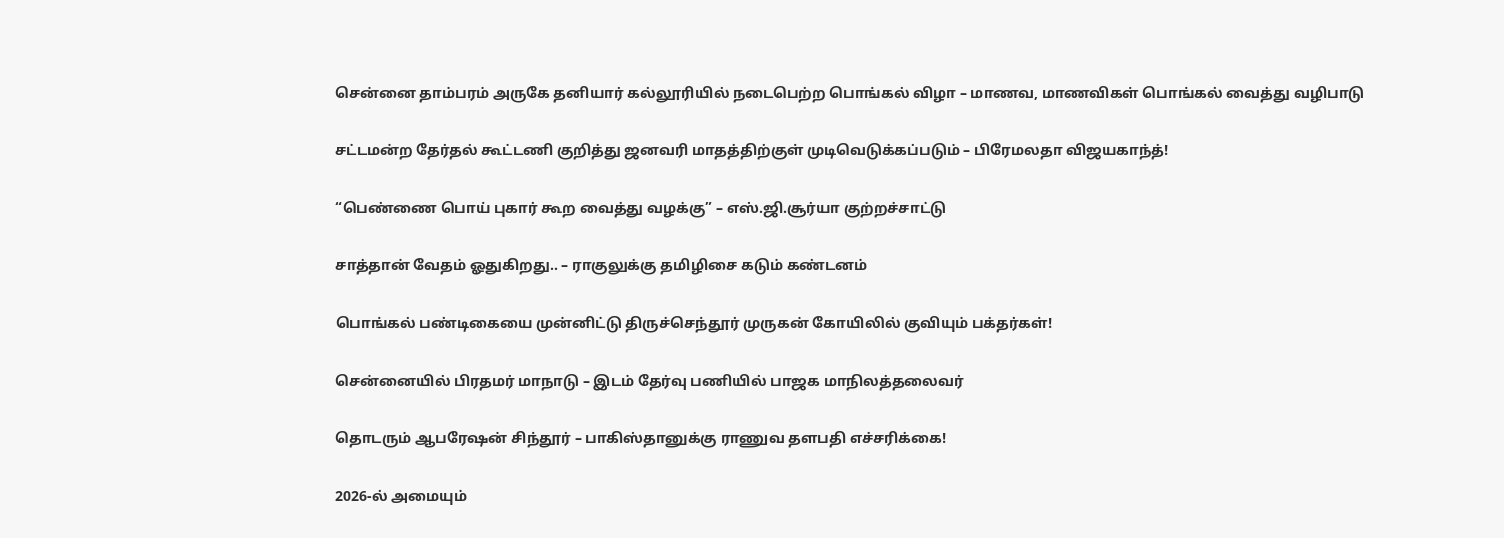சென்னை தாம்பரம் அருகே தனியார் கல்லூரியில் நடைபெற்ற பொங்கல் விழா – மாணவ, மாணவிகள் பொங்கல் வைத்து வழிபாடு

சட்டமன்ற தேர்தல் கூட்டணி குறித்து ஜனவரி மாதத்திற்குள் முடிவெடுக்கப்படும் – பிரேமலதா விஜயகாந்த்!

“பெண்ணை பொய் புகார் கூற வைத்து வழக்கு” – எஸ்.ஜி.சூர்யா குற்றச்சாட்டு

சாத்தான் வேதம் ஓதுகிறது.. – ராகுலுக்கு தமிழிசை கடும் கண்டனம்

பொங்கல் பண்டிகையை முன்னிட்டு திருச்செந்தூர் முருகன் கோயிலில் குவியும் பக்தர்கள்!

சென்னையில் பிரதமர் மாநாடு – இடம் தேர்வு பணியில் பாஜக மாநிலத்தலைவர்

தொடரும் ஆபரேஷன் சிந்தூர் – பாகிஸ்தானுக்கு ராணுவ தளபதி எச்சரிக்கை!

2026-ல் அமையும்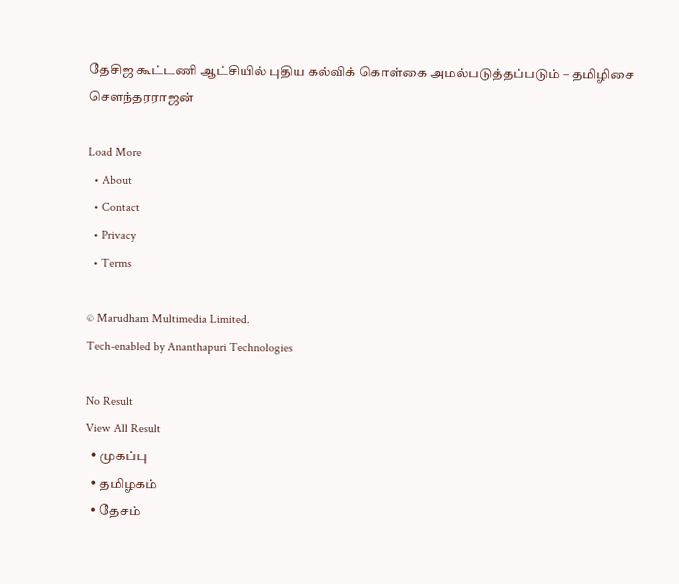தேசிஜ கூட்டணி ஆட்சியில் புதிய கல்விக் கொள்கை அமல்படுத்தப்படும் – தமிழிசை சௌந்தரராஜன்

Load More
  • About
  • Contact
  • Privacy
  • Terms

© Marudham Multimedia Limited.
Tech-enabled by Ananthapuri Technologies

No Result
View All Result
  • முகப்பு
  • தமிழகம்
  • தேசம்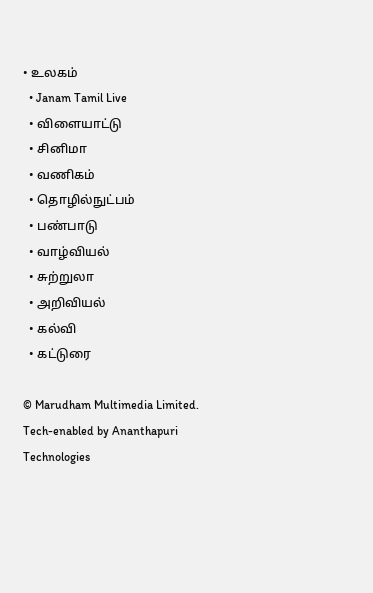• உலகம்
  • Janam Tamil Live
  • விளையாட்டு
  • சினிமா
  • வணிகம்
  • தொழில்நுட்பம்
  • பண்பாடு
  • வாழ்வியல்
  • சுற்றுலா
  • அறிவியல்
  • கல்வி
  • கட்டுரை

© Marudham Multimedia Limited.
Tech-enabled by Ananthapuri Technologies